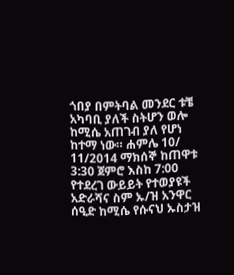ጎበያ በምትባል መንደር ቱቼ አካባቢ ያለች ስትሆን ወሎ ከሚሴ አጠገብ ያለ የሆነ ከተማ ነው። ሐምሌ 10/ 11/2014 ማክሰኞ ከጠዋቱ 3:30 ጀምሮ እስከ 7:00 የተደረገ ውይይት የተወያዩች አድራሻና ስም ኡ/ዝ አንዋር ሰዒድ ከሚሴ የሱናህ ኡስታዝ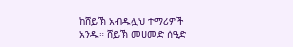ከሸይኽ አብዱሏህ ተማሪዎች አንዱ። ሸይኽ መሀመድ ሰዒድ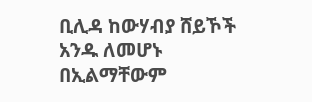ቢሊዳ ከውሃብያ ሸይኾች አንዱ ለመሆኑ በኢልማቸውም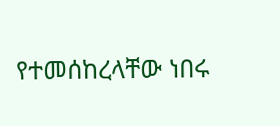የተመሰከረላቸው ነበሩ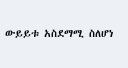ውይይቱ አስደማሚ ስለሆነ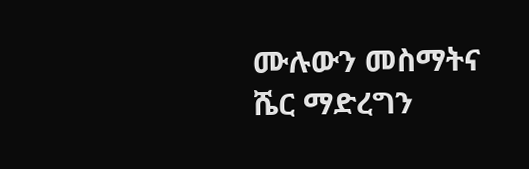ሙሉውን መስማትና ሼር ማድረግን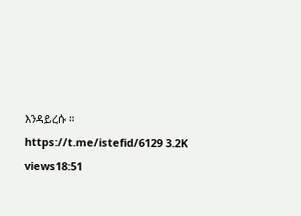እንዳይረሱ ። https://t.me/istefid/6129 3.2K views18:51